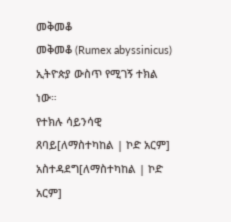መቅመቆ
መቅመቆ (Rumex abyssinicus) ኢትዮጵያ ውስጥ የሚገኝ ተክል ነው።
የተክሉ ሳይንሳዊ ጸባይ[ለማስተካከል | ኮድ አርም]
አስተዳደግ[ለማስተካከል | ኮድ አርም]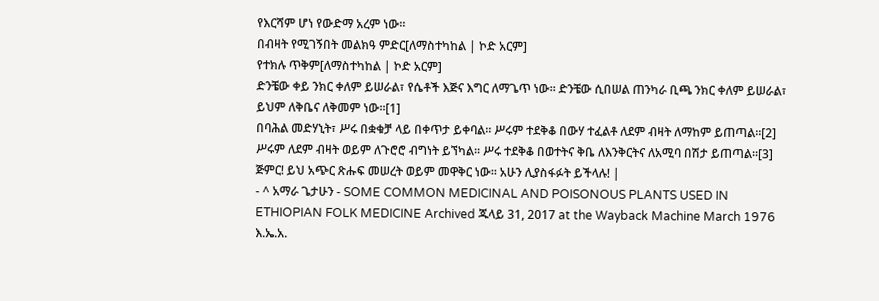የእርሻም ሆነ የውድማ አረም ነው።
በብዛት የሚገኝበት መልክዓ ምድር[ለማስተካከል | ኮድ አርም]
የተክሉ ጥቅም[ለማስተካከል | ኮድ አርም]
ድንቼው ቀይ ንክር ቀለም ይሠራል፣ የሴቶች እጅና እግር ለማጌጥ ነው። ድንቼው ሲበሠል ጠንካራ ቢጫ ንክር ቀለም ይሠራል፣ ይህም ለቅቤና ለቅመም ነው።[1]
በባሕል መድሃኒት፣ ሥሩ በቋቁቻ ላይ በቀጥታ ይቀባል። ሥሩም ተደቅቆ በውሃ ተፈልቶ ለደም ብዛት ለማከም ይጠጣል።[2] ሥሩም ለደም ብዛት ወይም ለጉሮሮ ብግነት ይኘካል። ሥሩ ተደቅቆ በወተትና ቅቤ ለእንቅርትና ለአሚባ በሽታ ይጠጣል።[3]
ጅምር! ይህ አጭር ጽሑፍ መሠረት ወይም መዋቅር ነው። አሁን ሊያስፋፉት ይችላሉ! |
- ^ አማራ ጌታሁን - SOME COMMON MEDICINAL AND POISONOUS PLANTS USED IN ETHIOPIAN FOLK MEDICINE Archived ጁላይ 31, 2017 at the Wayback Machine March 1976 እ.ኤ.አ.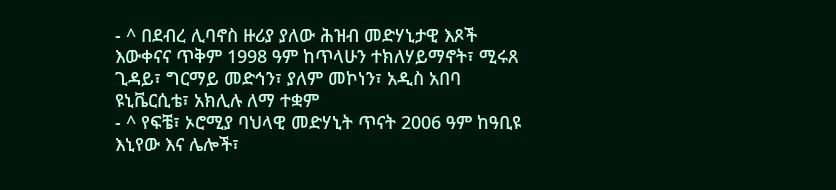- ^ በደብረ ሊባኖስ ዙሪያ ያለው ሕዝብ መድሃኒታዊ እጾች እውቀናና ጥቅም 1998 ዓም ከጥላሁን ተክለሃይማኖት፣ ሚሩጸ ጊዳይ፣ ግርማይ መድኅን፣ ያለም መኮነን፣ አዲስ አበባ ዩኒቬርሲቴ፣ አክሊሉ ለማ ተቋም
- ^ የፍቼ፣ ኦሮሚያ ባህላዊ መድሃኒት ጥናት 2006 ዓም ከዓቢዩ እኒየው እና ሌሎች፣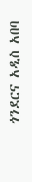ጎንደርና አዲስ አበባ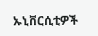ኡኒቨርሲቲዎች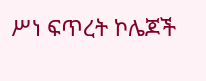ሥነ ፍጥረት ኮሌጆች